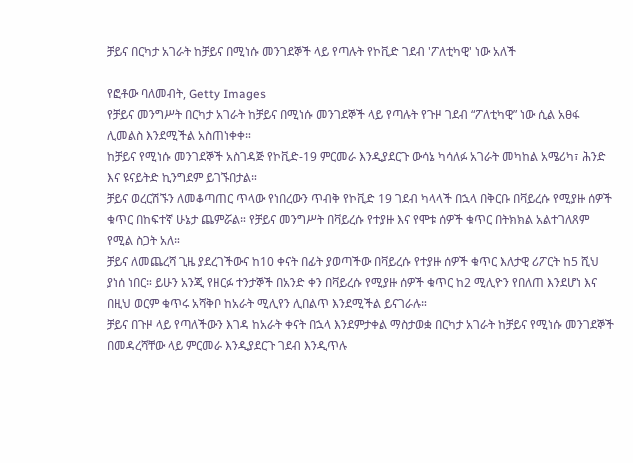ቻይና በርካታ አገራት ከቻይና በሚነሱ መንገደኞች ላይ የጣሉት የኮቪድ ገደብ 'ፖለቲካዊ' ነው አለች

የፎቶው ባለመብት, Getty Images
የቻይና መንግሥት በርካታ አገራት ከቻይና በሚነሱ መንገደኞች ላይ የጣሉት የጉዞ ገደብ “ፖለቲካዊ” ነው ሲል አፀፋ ሊመልስ እንደሚችል አስጠነቀቀ።
ከቻይና የሚነሱ መንገደኞች አስገዳጅ የኮቪድ-19 ምርመራ እንዲያደርጉ ውሳኔ ካሳለፉ አገራት መካከል አሜሪካ፣ ሕንድ እና ዩናይትድ ኪንግደም ይገኙበታል።
ቻይና ወረርሽኙን ለመቆጣጠር ጥላው የነበረውን ጥብቅ የኮቪድ 19 ገደብ ካላላች በኋላ በቅርቡ በቫይረሱ የሚያዙ ሰዎች ቁጥር በከፍተኛ ሁኔታ ጨምሯል። የቻይና መንግሥት በቫይረሱ የተያዙ እና የሞቱ ሰዎች ቁጥር በትክክል አልተገለጸም የሚል ስጋት አለ።
ቻይና ለመጨረሻ ጊዜ ያደረገችውና ከ10 ቀናት በፊት ያወጣችው በቫይረሱ የተያዙ ሰዎች ቁጥር እለታዊ ሪፖርት ከ5 ሺህ ያነሰ ነበር። ይሁን አንጂ የዘርፉ ተንታኞች በአንድ ቀን በቫይረሱ የሚያዙ ሰዎች ቁጥር ከ2 ሚሊዮን የበለጠ እንደሆነ እና በዚህ ወርም ቁጥሩ አሻቅቦ ከአራት ሚሊየን ሊበልጥ እንደሚችል ይናገራሉ።
ቻይና በጉዞ ላይ የጣለችውን እገዳ ከአራት ቀናት በኋላ እንደምታቀል ማስታወቋ በርካታ አገራት ከቻይና የሚነሱ መንገደኞች በመዳረሻቸው ላይ ምርመራ እንዲያደርጉ ገደብ እንዲጥሉ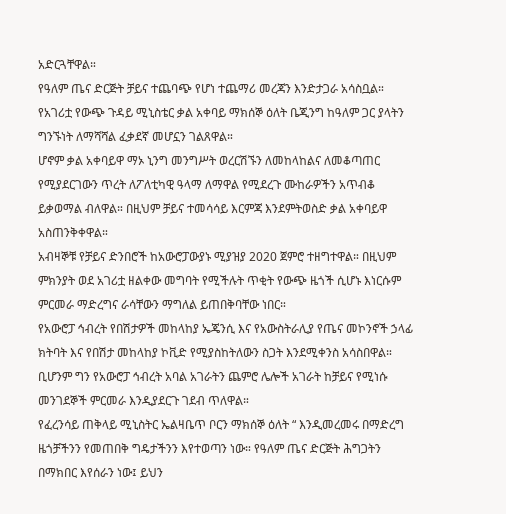አድርጓቸዋል።
የዓለም ጤና ድርጅት ቻይና ተጨባጭ የሆነ ተጨማሪ መረጃን እንድታጋራ አሳስቧል። የአገሪቷ የውጭ ጉዳይ ሚኒስቴር ቃል አቀባይ ማክሰኞ ዕለት ቤጂንግ ከዓለም ጋር ያላትን ግንኙነት ለማሻሻል ፈቃደኛ መሆኗን ገልጸዋል።
ሆኖም ቃል አቀባይዋ ማኦ ኒንግ መንግሥት ወረርሽኙን ለመከላከልና ለመቆጣጠር የሚያደርገውን ጥረት ለፖለቲካዊ ዓላማ ለማዋል የሚደረጉ ሙከራዎችን አጥብቆ ይቃወማል ብለዋል። በዚህም ቻይና ተመሳሳይ እርምጃ እንደምትወስድ ቃል አቀባይዋ አስጠንቅቀዋል።
አብዛኞቹ የቻይና ድንበሮች ከአውሮፓውያኑ ሚያዝያ 2020 ጀምሮ ተዘግተዋል። በዚህም ምክንያት ወደ አገሪቷ ዘልቀው መግባት የሚችሉት ጥቂት የውጭ ዜጎች ሲሆኑ እነርሱም ምርመራ ማድረግና ራሳቸውን ማግለል ይጠበቅባቸው ነበር።
የአውሮፓ ኅብረት የበሽታዎች መከላከያ ኤጄንሲ እና የአውስትራሊያ የጤና መኮንኖች ኃላፊ ክትባት እና የበሽታ መከላከያ ኮቪድ የሚያስከትለውን ስጋት እንደሚቀንስ አሳስበዋል።
ቢሆንም ግን የአውሮፓ ኅብረት አባል አገራትን ጨምሮ ሌሎች አገራት ከቻይና የሚነሱ መንገደኞች ምርመራ እንዲያደርጉ ገደብ ጥለዋል።
የፈረንሳይ ጠቅላይ ሚኒስትር ኤልዛቤጥ ቦርን ማክሰኞ ዕለት “ እንዲመረመሩ በማድረግ ዜጎቻችንን የመጠበቅ ግዴታችንን እየተወጣን ነው። የዓለም ጤና ድርጅት ሕግጋትን በማክበር እየሰራን ነው፤ ይህን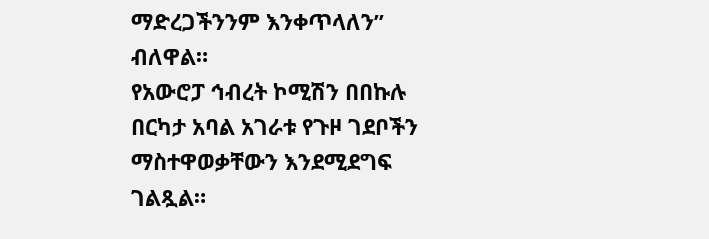ማድረጋችንንም እንቀጥላለን” ብለዋል።
የአውሮፓ ኅብረት ኮሚሽን በበኩሉ በርካታ አባል አገራቱ የጉዞ ገደቦችን ማስተዋወቃቸውን እንደሚደግፍ ገልጿል።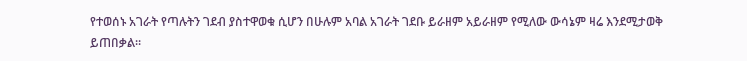የተወሰኑ አገራት የጣሉትን ገደብ ያስተዋወቁ ሲሆን በሁሉም አባል አገራት ገደቡ ይራዘም አይራዘም የሚለው ውሳኔም ዛሬ እንደሚታወቅ ይጠበቃል።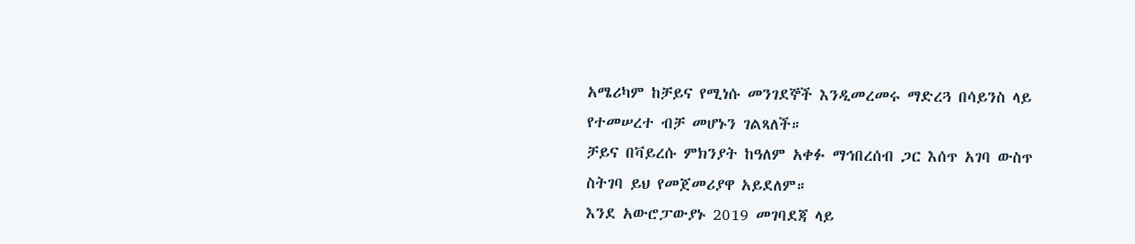አሜሪካም ከቻይና የሚነሱ መንገደኞች እንዲመረመሩ ማድረጓ በሳይንስ ላይ የተመሠረተ ብቻ መሆኑን ገልጻለች።
ቻይና በቫይረሱ ምክንያት ከዓለም አቀፉ ማኅበረሰብ ጋር እሰጥ አገባ ውስጥ ስትገባ ይህ የመጀመሪያዋ አይደለም።
እንደ አውሮፓውያኑ 2019 መገባደጃ ላይ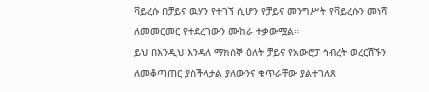ቫይረሱ በቻይና ዉሃን የተገኘ ሲሆን የቻይና መንግሥት የቫይረሱን መነሻ ለመመርመር የተደረገውን ሙከራ ተቃውሟል።
ይህ በእንዲህ እንዳለ ማክሰኞ ዕለት ቻይና የአውሮፓ ኅብረት ወረርሽኙን ለመቆጣጠር ያስችላታል ያለውንና ቁጥራቸው ያልተገለጸ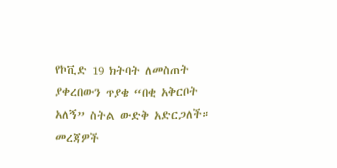የኮቪድ 19 ክትባት ለመስጠት ያቀረበውን ጥያቄ “በቂ አቅርቦት አለኝ” ስትል ውድቅ አድርጋለች።
መረጃዎች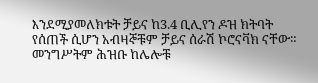እንደሚያመለክቱት ቻይና ከ3.4 ቢሊየን ዶዝ ክትባት የሰጠች ሲሆን አብዛኞቹም ቻይና ሰራሽ ኮሮናቫክ ናቸው።
መንግሥትም ሕዝቡ ከሌሎቹ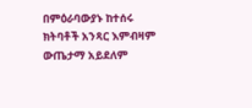በምዕራባውያኑ ከተሰሩ ክትባቶች አንጻር እምብዛም ውጤታማ አይደለም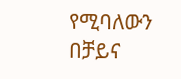የሚባለውን በቻይና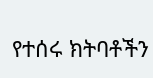የተሰሩ ክትባቶችን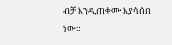ብቻ እንዲጠቀሙ እያሳሰበ ነው።